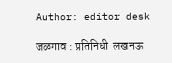Author: editor desk

जळगाव : प्रतिनिधी  लखनऊ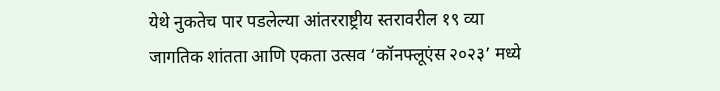येथे नुकतेच पार पडलेल्या आंतरराष्ट्रीय स्तरावरील १९ व्या जागतिक शांतता आणि एकता उत्सव ‘कॉनफ्लूएंस २०२३’ मध्ये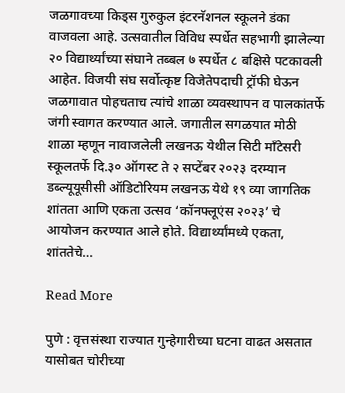जळगावच्या किड्स गुरुकुल इंटरनॅशनल स्कूलने डंका वाजवला आहे. उत्सवातील विविध स्पर्धेत सहभागी झालेल्या २० विद्यार्थ्यांच्या संघाने तब्बल ७ स्पर्धेत ८ बक्षिसे पटकावली आहेत. विजयी संघ सर्वोत्कृष्ट विजेतेपदाची ट्रॉफी घेऊन जळगावात पोहचताच त्यांचे शाळा व्यवस्थापन व पालकांतर्फे जंगी स्वागत करण्यात आले. जगातील सगळयात मोठी शाळा म्हणून नावाजलेली लखनऊ येथील सिटी माँटेसरी स्कूलतर्फे दि.३० ऑगस्ट ते २ सप्टेंबर २०२३ दरम्यान डब्ल्यूयूसीसी ऑडिटोरियम लखनऊ येथे १९ व्या जागतिक शांतता आणि एकता उत्सव ‘कॉनफ्लूएंस २०२३’ चे आयोजन करण्यात आले होते. विद्यार्थ्यांमध्ये एकता, शांततेचे…

Read More

पुणे : वृत्तसंस्था राज्यात गुन्हेगारीच्या घटना वाढत असतात यासोबत चोरीच्या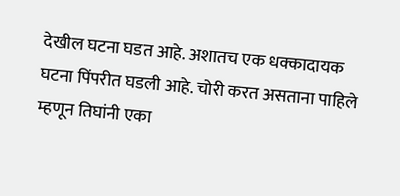देखील घटना घडत आहे. अशातच एक धक्कादायक घटना पिंपरीत घडली आहे. चोरी करत असताना पाहिले म्हणून तिघांनी एका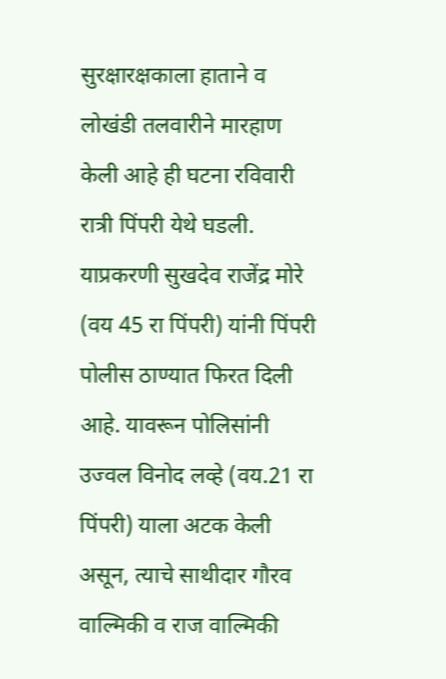सुरक्षारक्षकाला हाताने व लोखंडी तलवारीने मारहाण केली आहे ही घटना रविवारी रात्री पिंपरी येथे घडली. याप्रकरणी सुखदेव राजेंद्र मोरे (वय 45 रा पिंपरी) यांनी पिंपरी पोलीस ठाण्यात फिरत दिली आहे. यावरून पोलिसांनी उज्वल विनोद लव्हे (वय.21 रा पिंपरी) याला अटक केली असून, त्याचे साथीदार गौरव वाल्मिकी व राज वाल्मिकी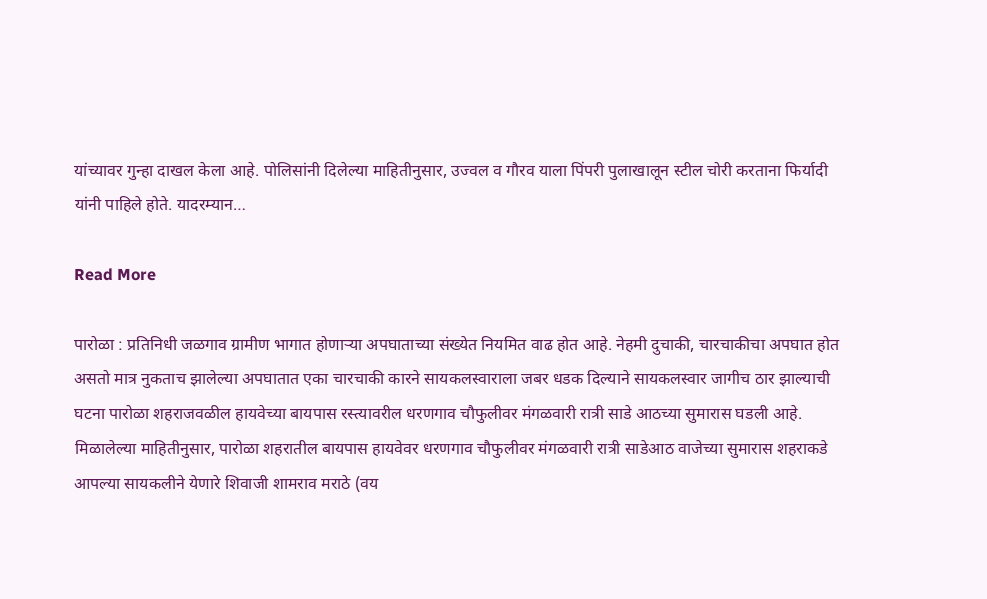यांच्यावर गुन्हा दाखल केला आहे. पोलिसांनी दिलेल्या माहितीनुसार, उज्वल व गौरव याला पिंपरी पुलाखालून स्टील चोरी करताना फिर्यादी यांनी पाहिले होते. यादरम्यान…

Read More

पारोळा : प्रतिनिधी जळगाव ग्रामीण भागात होणाऱ्या अपघाताच्या संख्येत नियमित वाढ होत आहे. नेहमी दुचाकी, चारचाकीचा अपघात होत असतो मात्र नुकताच झालेल्या अपघातात एका चारचाकी कारने सायकलस्वाराला जबर धडक दिल्याने सायकलस्वार जागीच ठार झाल्याची घटना पारोळा शहराजवळील हायवेच्या बायपास रस्त्यावरील धरणगाव चौफुलीवर मंगळवारी रात्री साडे आठच्या सुमारास घडली आहे. मिळालेल्या माहितीनुसार, पारोळा शहरातील बायपास हायवेवर धरणगाव चौफुलीवर मंगळवारी रात्री साडेआठ वाजेच्या सुमारास शहराकडे आपल्या सायकलीने येणारे शिवाजी शामराव मराठे (वय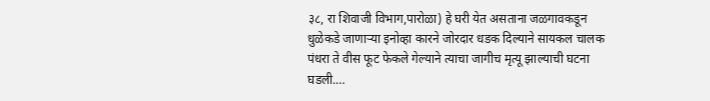३८, रा शिवाजी विभाग,पारोळा) हे घरी येत असताना जळगावकडून धुळेकडे जाणाऱ्या इनोव्हा कारने जोरदार धडक दिल्याने सायकल चालक पंधरा ते वीस फूट फेकले गेल्याने त्याचा जागीच मृत्यू झाल्याची घटना घडली.…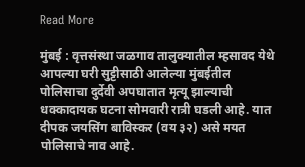Read More

मुंबई : वृत्तसंस्था जळगाव तालुक्यातील म्हसावद येथे आपल्या घरी सुट्टीसाठी आलेल्या मुंबईतील पोलिसाचा दुर्देवी अपघातात मृत्यू झाल्याची धक्कादायक घटना सोमवारी रात्री घडली आहे. यात दीपक जयसिंग बाविस्कर (वय ३२) असे मयत पोलिसाचे नाव आहे.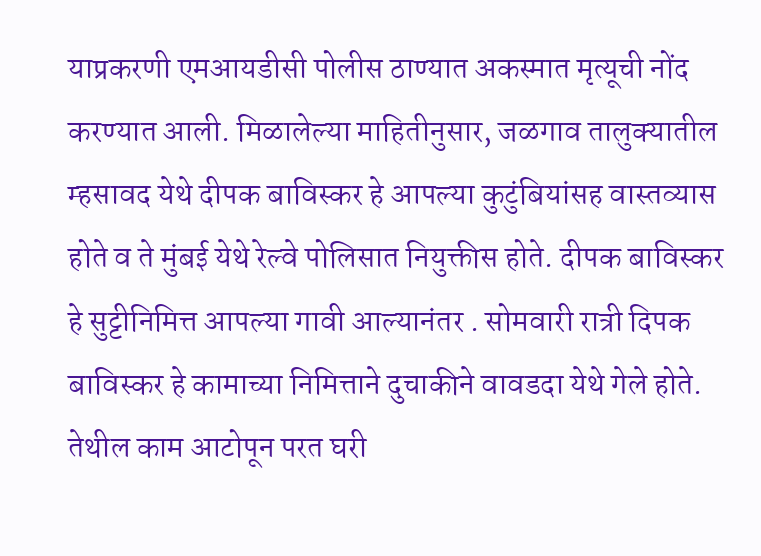याप्रकरणी एमआयडीसी पोलीस ठाण्यात अकस्मात मृत्यूची नोंद करण्यात आली. मिळालेल्या माहितीनुसार, जळगाव तालुक्यातील म्हसावद येथे दीपक बाविस्कर हे आपल्या कुटुंबियांसह वास्तव्यास होते व ते मुंबई येथे रेल्वे पोलिसात नियुक्तीस होते. दीपक बाविस्कर हे सुट्टीनिमित्त आपल्या गावी आल्यानंतर . सोमवारी रात्री दिपक बाविस्कर हे कामाच्या निमित्ताने दुचाकीने वावडदा येथे गेले होते. तेथील काम आटोपून परत घरी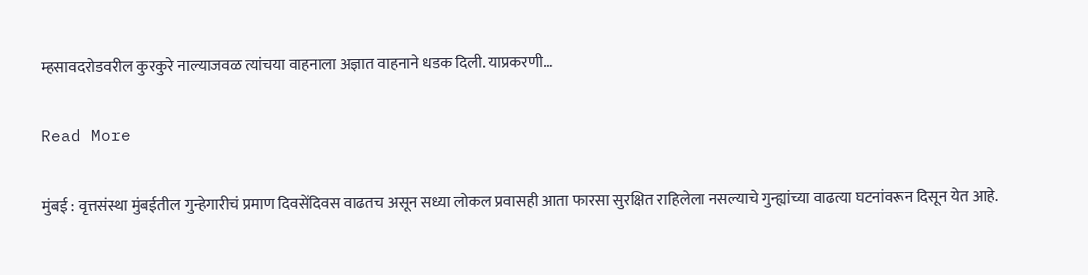म्हसावदरोडवरील कुरकुरे नाल्याजवळ त्यांचया वाहनाला अज्ञात वाहनाने धडक दिली. याप्रकरणी…

Read More

मुंबई : वृत्तसंस्था मुंबईतील गुन्हेगारीचं प्रमाण दिवसेंदिवस वाढतच असून सध्या लोकल प्रवासही आता फारसा सुरक्षित राहिलेला नसल्याचे गुन्ह्यांच्या वाढत्या घटनांवरून दिसून येत आहे.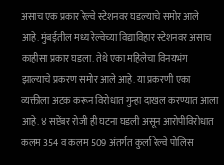असाच एक प्रकार रेल्वे स्टेशनवर घडल्याचे समोर आले आहे. मुंबईतील मध्य रेल्वेच्या विद्याविहार स्टेशनवर असाच काहीसा प्रकार घडला. तेथे एका महिलेचा विनयभंग झाल्याचे प्रकरण समोर आले आहे. या प्रकरणी एका व्यक्तीला अटक करून विरोधात गुन्हा दाखल करण्यात आला आहे. ४ सप्टेंबर रोजी ही घटना घडली असून आरोपीविरोधात कलम 354 व कलम 509 अंतर्गत कुर्ला रेल्वे पोलिस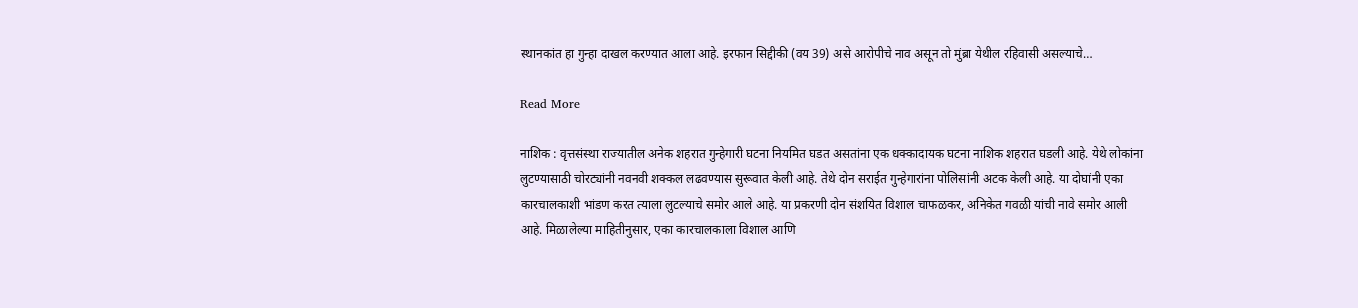स्थानकांत हा गुन्हा दाखल करण्यात आला आहे. इरफान सिद्दीकी (वय 39) असे आरोपीचे नाव असून तो मुंब्रा येथील रहिवासी असल्याचे…

Read More

नाशिक : वृत्तसंस्था राज्यातील अनेक शहरात गुन्हेगारी घटना नियमित घडत असतांना एक धक्कादायक घटना नाशिक शहरात घडली आहे. येथे लोकांना लुटण्यासाठी चोरट्यांनी नवनवी शक्कल लढवण्यास सुरूवात केली आहे. तेथे दोन सराईत गुन्हेगारांना पोलिसांनी अटक केली आहे. या दोघांनी एका कारचालकाशी भांडण करत त्याला लुटल्याचे समोर आले आहे. या प्रकरणी दोन संशयित विशाल चाफळकर, अनिकेत गवळी यांची नावे समोर आली आहे. मिळालेल्या माहितीनुसार, एका कारचालकाला विशाल आणि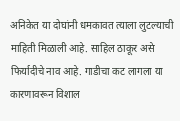अनिकेत या दोघांनी धमकावत त्याला लुटल्याची माहिती मिळाली आहे. साहिल ठाकूर असे फिर्यादीचे नाव आहे. गाडीचा कट लागला या कारणावरून विशाल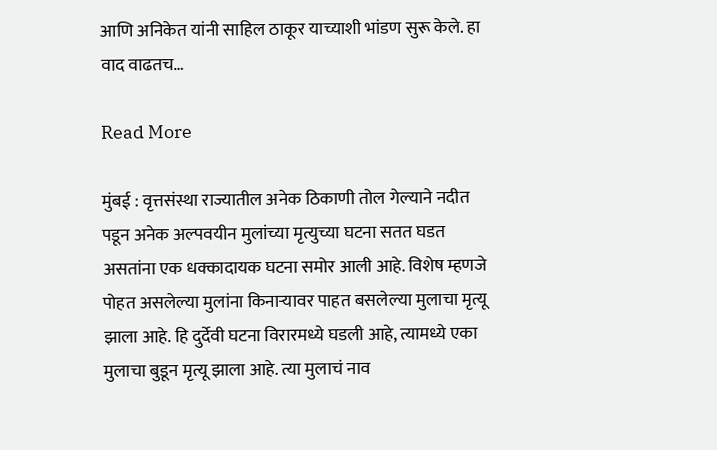आणि अनिकेत यांनी साहिल ठाकूर याच्याशी भांडण सुरू केले. हा वाद वाढतच…

Read More

मुंबई : वृत्तसंस्था राज्यातील अनेक ठिकाणी तोल गेल्याने नदीत पडून अनेक अल्पवयीन मुलांच्या मृत्युच्या घटना सतत घडत असतांना एक धक्कादायक घटना समोर आली आहे. विशेष म्हणजे पोहत असलेल्या मुलांना किनाऱ्यावर पाहत बसलेल्या मुलाचा मृत्यू झाला आहे. हि दुर्देवी घटना विरारमध्ये घडली आहे, त्यामध्ये एका मुलाचा बुडून मृत्यू झाला आहे. त्या मुलाचं नाव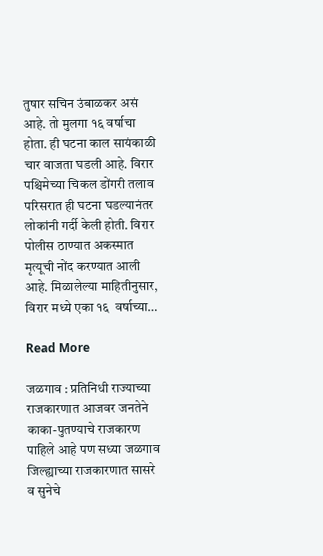तुषार सचिन उंबाळकर असं आहे. तो मुलगा १६ वर्षाचा होता. ही घटना काल सायंकाळी चार वाजता घडली आहे. विरार पश्चिमेच्या चिकल डोंगरी तलाव परिसरात ही घटना घडल्यानंतर लोकांनी गर्दी केली होती. विरार पोलीस ठाण्यात अकस्मात मृत्यूची नोंद करण्यात आली आहे. मिळालेल्या माहितीनुसार, विरार मध्ये एका १६  वर्षाच्या…

Read More

जळगाव : प्रतिनिधी राज्याच्या राजकारणात आजवर जनतेने काका-पुतण्याचे राजकारण पाहिले आहे पण सध्या जळगाव जिल्ह्याच्या राजकारणात सासरे व सुनेचे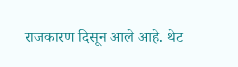राजकारण दिसून आले आहे. थेट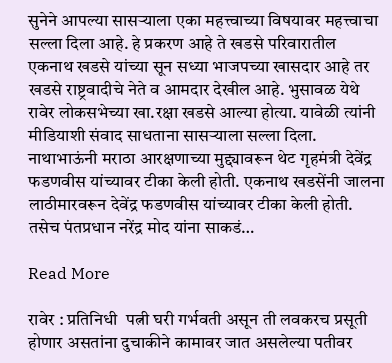सुनेने आपल्या सासऱ्याला एका महत्त्वाच्या विषयावर महत्त्वाचा सल्ला दिला आहे. हे प्रकरण आहे ते खडसे परिवारातील एकनाथ खडसे यांच्या सून सध्या भाजपच्या खासदार आहे तर खडसे राष्ट्रवादीचे नेते व आमदार देखील आहे. भुसावळ येथे रावेर लोकसभेच्या खा.रक्षा खडसे आल्या होत्या. यावेळी त्यांनी मीडियाशी संवाद साधताना सासऱ्याला सल्ला दिला. नाथाभाऊंनी मराठा आरक्षणाच्या मुद्द्यावरून थेट गृहमंत्री देवेंद्र फडणवीस यांच्यावर टीका केली होती. एकनाथ खडसेंनी जालना लाठीमारवरून देवेंद्र फडणवीस यांच्यावर टीका केली होती. तसेच पंतप्रधान नरेंद्र मोद यांना साकडं…

Read More

रावेर : प्रतिनिधी  पत्नी घरी गर्भवती असून ती लवकरच प्रसूती होणार असतांना दुचाकीने कामावर जात असलेल्या पतीवर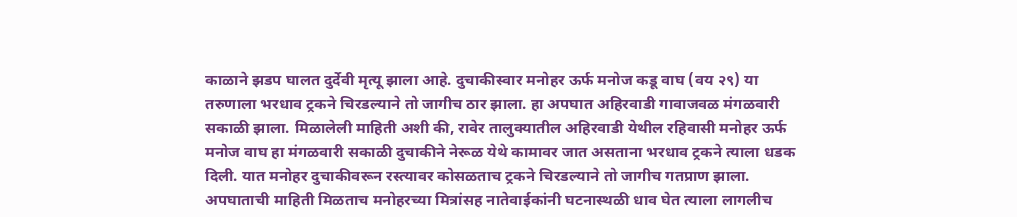काळाने झडप घालत दुर्देवी मृत्यू झाला आहे. दुचाकीस्वार मनोहर ऊर्फ मनोज कडू वाघ (वय २९) या तरुणाला भरधाव ट्रकने चिरडल्याने तो जागीच ठार झाला. हा अपघात अहिरवाडी गावाजवळ मंगळवारी सकाळी झाला. मिळालेली माहिती अशी की, रावेर तालुक्यातील अहिरवाडी येथील रहिवासी मनोहर ऊर्फ मनोज वाघ हा मंगळवारी सकाळी दुचाकीने नेरूळ येथे कामावर जात असताना भरधाव ट्रकने त्याला धडक दिली. यात मनोहर दुचाकीवरून रस्त्यावर कोसळताच ट्रकने चिरडल्याने तो जागीच गतप्राण झाला. अपघाताची माहिती मिळताच मनोहरच्या मित्रांसह नातेवाईकांनी घटनास्थळी धाव घेत त्याला लागलीच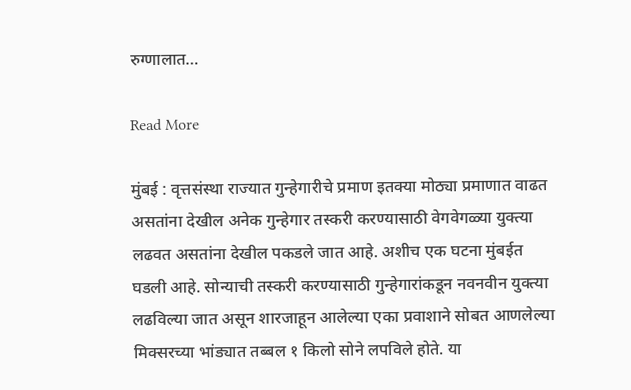रुग्णालात…

Read More

मुंबई : वृत्तसंस्था राज्यात गुन्हेगारीचे प्रमाण इतक्या मोठ्या प्रमाणात वाढत असतांना देखील अनेक गुन्हेगार तस्करी करण्यासाठी वेगवेगळ्या युक्त्या लढवत असतांना देखील पकडले जात आहे. अशीच एक घटना मुंबईत घडली आहे. सोन्याची तस्करी करण्यासाठी गुन्हेगारांकडून नवनवीन युक्त्या लढविल्या जात असून शारजाहून आलेल्या एका प्रवाशाने सोबत आणलेल्या मिक्सरच्या भांड्यात तब्बल १ किलो सोने लपविले होते. या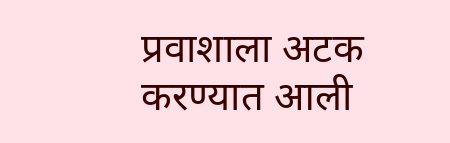प्रवाशाला अटक करण्यात आली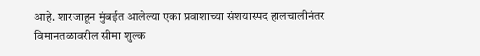आहे. शारजाहून मुंबईत आलेल्या एका प्रवाशाच्या संशयास्पद हालचालीनंतर विमानतळावरील सीमा शुल्क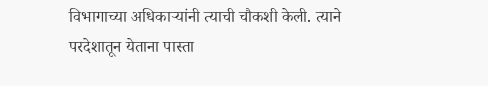विभागाच्या अधिकाऱ्यांनी त्याची चौकशी केली. त्याने परदेशातून येताना पास्ता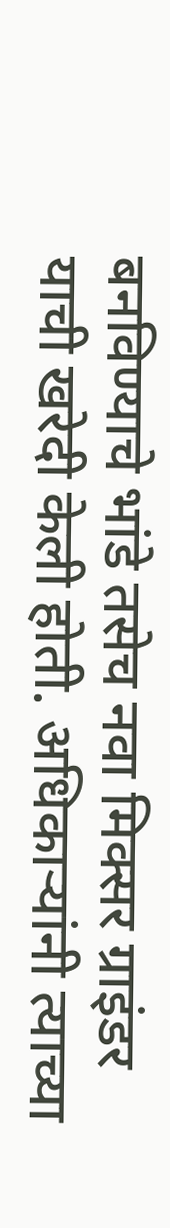बनविण्याचे भांडे तसेच नवा मिक्सर ग्राइंडर याची खरेदी केली होती. अधिकाऱ्यांनी त्याच्या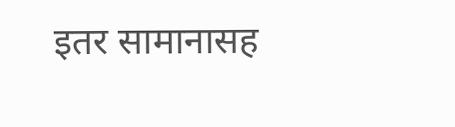इतर सामानासह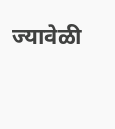ज्यावेळी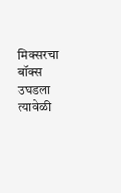मिक्सरचा बॉक्स उघडला त्यावेळी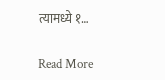त्यामध्ये १…

Read More